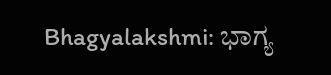Bhagyalakshmi: ಭಾಗ್ಯ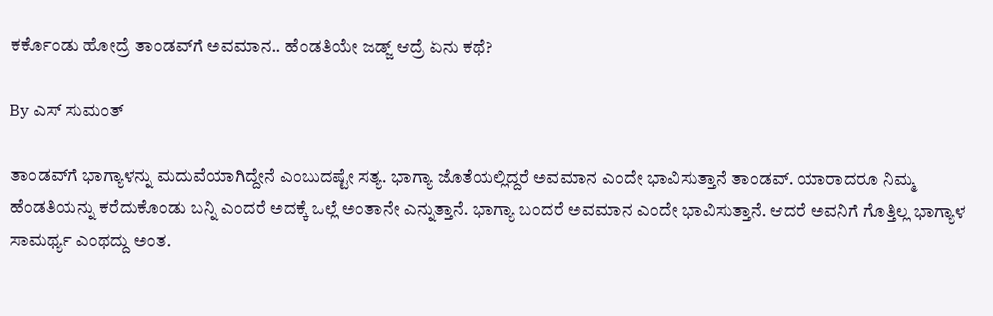ಕರ್ಕೊಂಡು ಹೋದ್ರೆ ತಾಂಡವ್‌ಗೆ ಅವಮಾ‌ನ.. ಹೆಂಡತಿಯೇ ಜಡ್ಜ್ ಆದ್ರೆ ಏನು ಕಥೆ?

By ಎಸ್ ಸುಮಂತ್

ತಾಂಡವ್‌ಗೆ ಭಾಗ್ಯಾಳನ್ನು ಮದುವೆಯಾಗಿದ್ದೇನೆ ಎಂಬುದಷ್ಟೇ ಸತ್ಯ. ಭಾಗ್ಯಾ ಜೊತೆಯಲ್ಲಿದ್ದರೆ ಅವಮಾನ ಎಂದೇ ಭಾವಿಸುತ್ತಾನೆ ತಾಂಡವ್. ಯಾರಾದರೂ ನಿಮ್ಮ ಹೆಂಡತಿಯನ್ನು ಕರೆದುಕೊಂಡು ಬನ್ನಿ ಎಂದರೆ ಅದಕ್ಕೆ ಒಲ್ಲೆ‌ ಅಂತಾನೇ ಎನ್ನುತ್ತಾನೆ. ಭಾಗ್ಯಾ ಬಂದರೆ ಅವಮಾನ ಎಂದೇ ಭಾವಿಸುತ್ತಾನೆ. ಆದರೆ ಅವನಿಗೆ ಗೊತ್ತಿಲ್ಲ ಭಾಗ್ಯಾಳ ಸಾಮರ್ಥ್ಯ ಎಂಥದ್ದು ಅಂತ.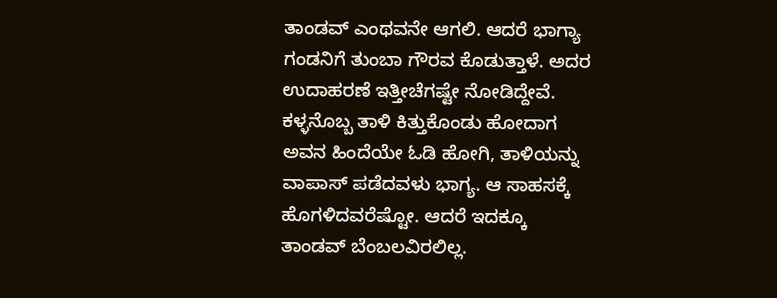ತಾಂಡವ್ ಎಂಥವನೇ ಆಗಲಿ. ಆದರೆ ಭಾಗ್ಯಾ ಗಂಡನಿಗೆ ತುಂಬಾ ಗೌರವ ಕೊಡುತ್ತಾಳೆ. ಅದರ ಉದಾಹರಣೆ ಇತ್ತೀಚೆಗಷ್ಟೇ ನೋಡಿದ್ದೇವೆ. ಕಳ್ಳನೊಬ್ಬ ತಾಳಿ ಕಿತ್ತುಕೊಂಡು ಹೋದಾಗ ಅವನ ಹಿಂದೆಯೇ ಓಡಿ ಹೋಗಿ, ತಾಳಿಯನ್ನು ವಾಪಾಸ್ ಪಡೆದವಳು ಭಾಗ್ಯ. ಆ ಸಾಹಸಕ್ಕೆ ಹೊಗಳಿದವರೆಷ್ಟೋ. ಆದರೆ ಇದಕ್ಕೂ ತಾಂಡವ್ ಬೆಂಬಲವಿರಲಿಲ್ಲ.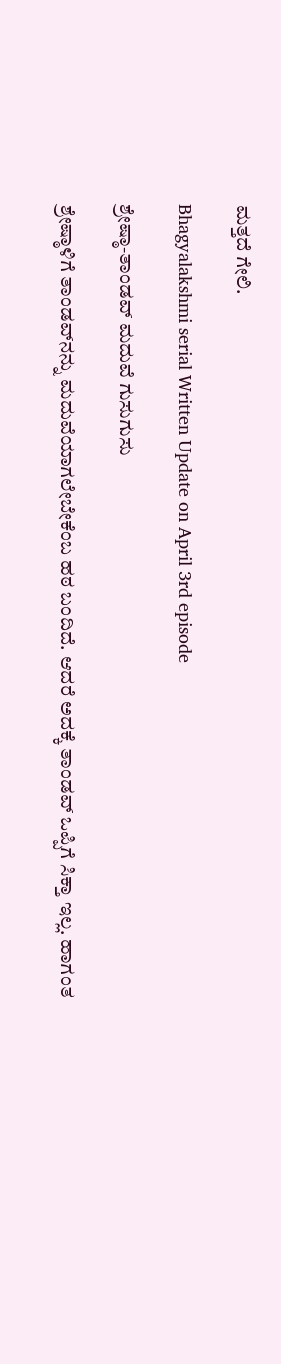ಮತ್ತದೆ ಗೇಲಿ.

Bhagyalakshmi serial Written Update on April 3rd episode

ಶ್ರೇಷ್ಠಾ-ತಾಂಡವ್ ಮದುವೆ ಗುಸುಗುಸು

ಶ್ರೇಷ್ಠಾಳಿಗೆ ತಾಂಡವ್‌ನನ್ನು ಮದುವೆಯಾಗಲೇಬೇಕೆಂಬ ಹಠ ಬಂದಿದೆ. ಆದರೆ ಅದಕ್ಕೆ ತಾಂಡವ್ ಒಪ್ಪಿಗೆ ಸಿಕ್ತಾ ಇಲ್ಲ. ಹಾಗಂತ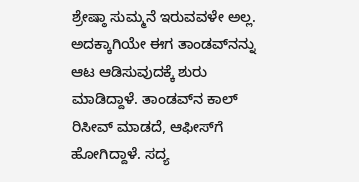ಶ್ರೇಷ್ಠಾ ಸುಮ್ಮನೆ ಇರುವವಳೇ ಅಲ್ಲ. ಅದಕ್ಕಾಗಿಯೇ ಈಗ ತಾಂಡವ್‌ನನ್ನು ಆಟ ಆಡಿಸುವುದಕ್ಕೆ ಶುರು ಮಾಡಿದ್ದಾಳೆ. ತಾಂಡವ್‌ನ ಕಾಲ್ ರಿಸೀವ್ ಮಾಡದೆ, ಆಫೀಸ್‌ಗೆ ಹೋಗಿದ್ದಾಳೆ. ಸದ್ಯ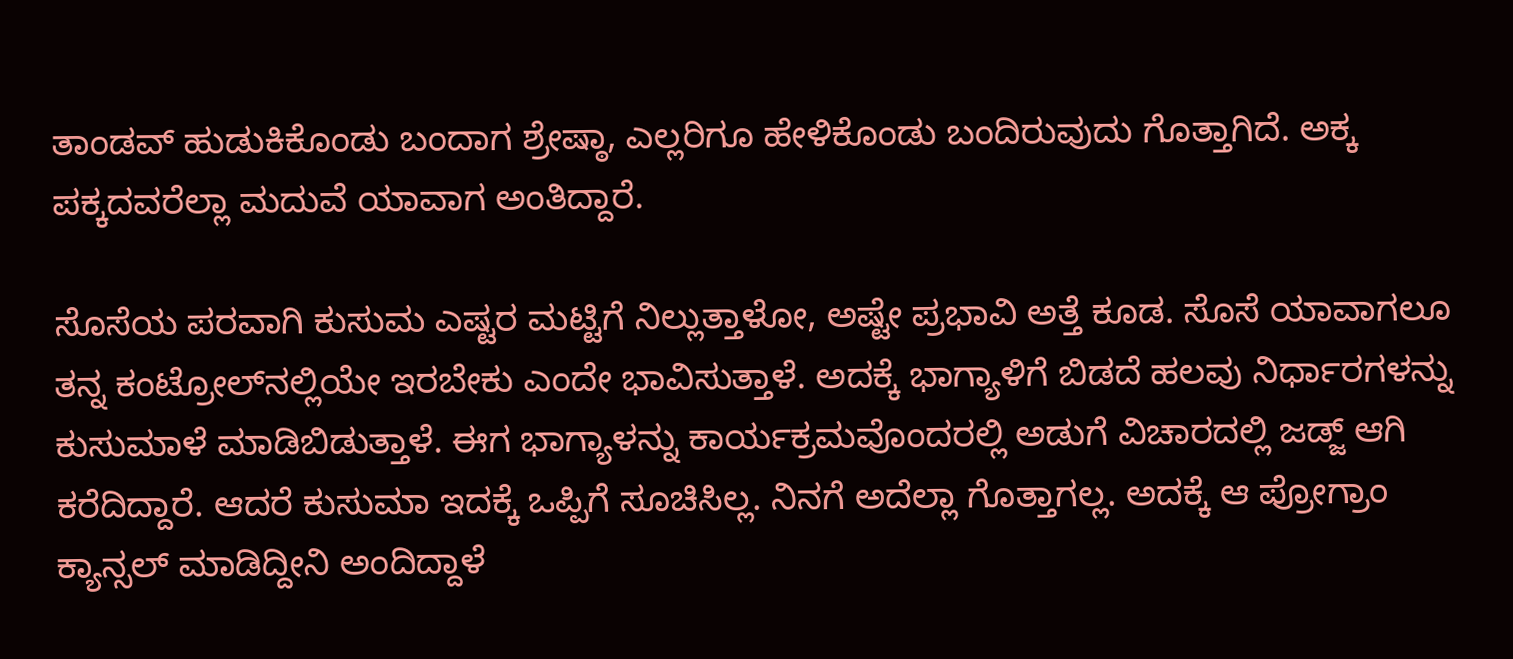ತಾಂಡವ್ ಹುಡುಕಿಕೊಂಡು ಬಂದಾಗ ಶ್ರೇಷ್ಠಾ, ಎಲ್ಲರಿಗೂ ಹೇಳಿಕೊಂಡು ಬಂದಿರುವುದು ಗೊತ್ತಾಗಿದೆ. ಅಕ್ಕ ಪಕ್ಕದವರೆಲ್ಲಾ ಮದುವೆ ಯಾವಾಗ ಅಂತಿದ್ದಾರೆ.

ಸೊಸೆಯ ಪರವಾಗಿ ಕುಸುಮ ಎಷ್ಟರ ಮಟ್ಟಿಗೆ ನಿಲ್ಲುತ್ತಾಳೋ, ಅಷ್ಟೇ ಪ್ರಭಾವಿ ಅತ್ತೆ ಕೂಡ. ಸೊಸೆ ಯಾವಾಗಲೂ ತನ್ನ ಕಂಟ್ರೋಲ್‌ನಲ್ಲಿಯೇ ಇರಬೇಕು ಎಂದೇ ಭಾವಿಸುತ್ತಾಳೆ. ಅದಕ್ಕೆ ಭಾಗ್ಯಾಳಿಗೆ ಬಿಡದೆ ಹಲವು ನಿರ್ಧಾರಗಳನ್ನು ಕುಸುಮಾಳೆ ಮಾಡಿಬಿಡುತ್ತಾಳೆ. ಈಗ ಭಾಗ್ಯಾಳನ್ನು ಕಾರ್ಯಕ್ರಮವೊಂದರಲ್ಲಿ ಅಡುಗೆ ವಿಚಾರದಲ್ಲಿ ಜಡ್ಜ್ ಆಗಿ ಕರೆದಿದ್ದಾರೆ. ಆದರೆ ಕುಸುಮಾ ಇದಕ್ಕೆ ಒಪ್ಪಿಗೆ ಸೂಚಿಸಿಲ್ಲ. ನಿನಗೆ ಅದೆಲ್ಲಾ ಗೊತ್ತಾಗಲ್ಲ. ಅದಕ್ಕೆ ಆ ಪ್ರೋಗ್ರಾಂ ಕ್ಯಾನ್ಸಲ್ ಮಾಡಿದ್ದೀನಿ ಅಂದಿದ್ದಾಳೆ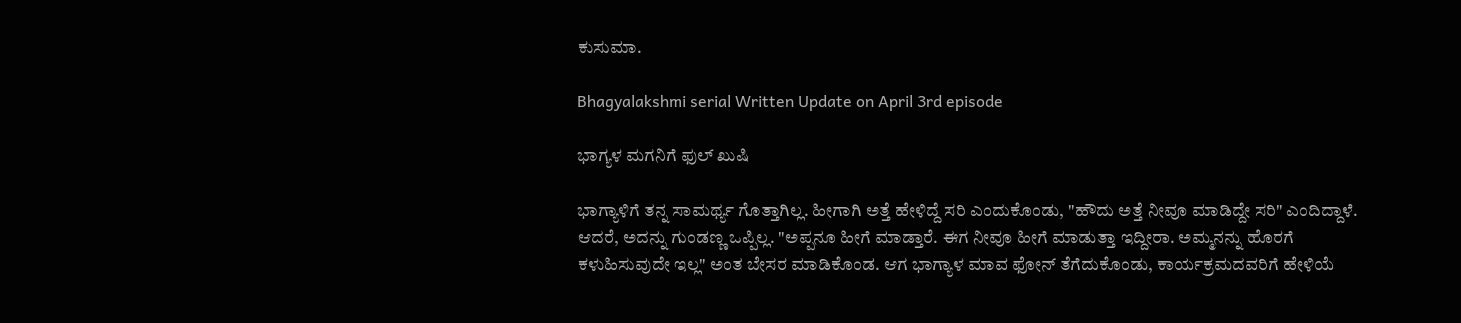ಕುಸುಮಾ.

Bhagyalakshmi serial Written Update on April 3rd episode

ಭಾಗ್ಯಳ ಮಗನಿಗೆ ಫುಲ್ ಖುಷಿ

ಭಾಗ್ಯಾಳಿಗೆ ತನ್ನ ಸಾಮರ್ಥ್ಯ ಗೊತ್ತಾಗಿಲ್ಲ. ಹೀಗಾಗಿ ಅತ್ತೆ ಹೇಳಿದ್ದೆ ಸರಿ ಎಂದುಕೊಂಡು, "ಹೌದು ಅತ್ತೆ ನೀವೂ ಮಾಡಿದ್ದೇ ಸರಿ" ಎಂದಿದ್ದಾಳೆ. ಆದರೆ, ಅದನ್ನು ಗುಂಡಣ್ಣ ಒಪ್ಪಿಲ್ಲ. "ಅಪ್ಪನೂ ಹೀಗೆ ಮಾಡ್ತಾರೆ. ಈಗ ನೀವೂ ಹೀಗೆ ಮಾಡುತ್ತಾ ಇದ್ದೀರಾ. ಅಮ್ಮನನ್ನು ಹೊರಗೆ ಕಳುಹಿಸುವುದೇ ಇಲ್ಲ" ಅಂತ ಬೇಸರ ಮಾಡಿಕೊಂಡ. ಆಗ ಭಾಗ್ಯಾಳ ಮಾವ ಫೋನ್ ತೆಗೆದುಕೊಂಡು, ಕಾರ್ಯಕ್ರಮದವರಿಗೆ ಹೇಳಿಯೆ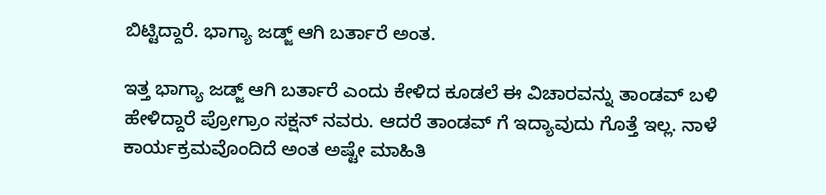ಬಿಟ್ಟಿದ್ದಾರೆ. ಭಾಗ್ಯಾ ಜಡ್ಜ್ ಆಗಿ ಬರ್ತಾರೆ ಅಂತ.

ಇತ್ತ ಭಾಗ್ಯಾ ಜಡ್ಜ್ ಆಗಿ ಬರ್ತಾರೆ ಎಂದು ಕೇಳಿದ ಕೂಡಲೆ ಈ ವಿಚಾರವನ್ನು ತಾಂಡವ್ ಬಳಿ ಹೇಳಿದ್ದಾರೆ ಪ್ರೋಗ್ರಾಂ ಸಕ್ಷನ್ ನವರು‌‌. ಆದರೆ ತಾಂಡವ್ ಗೆ ಇದ್ಯಾವುದು ಗೊತ್ತೆ ಇಲ್ಲ. ನಾಳೆ ಕಾರ್ಯಕ್ರಮವೊಂದಿದೆ ಅಂತ ಅಷ್ಟೇ ಮಾಹಿತಿ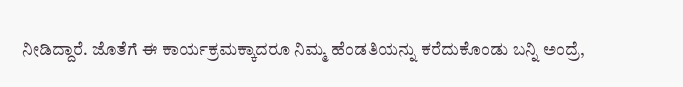ನೀಡಿದ್ದಾರೆ. ಜೊತೆಗೆ ಈ ಕಾರ್ಯಕ್ರಮಕ್ಕಾದರೂ ನಿಮ್ಮ ಹೆಂಡತಿಯನ್ನು ಕರೆದುಕೊಂಡು ಬನ್ನಿ ಅಂದ್ರೆ,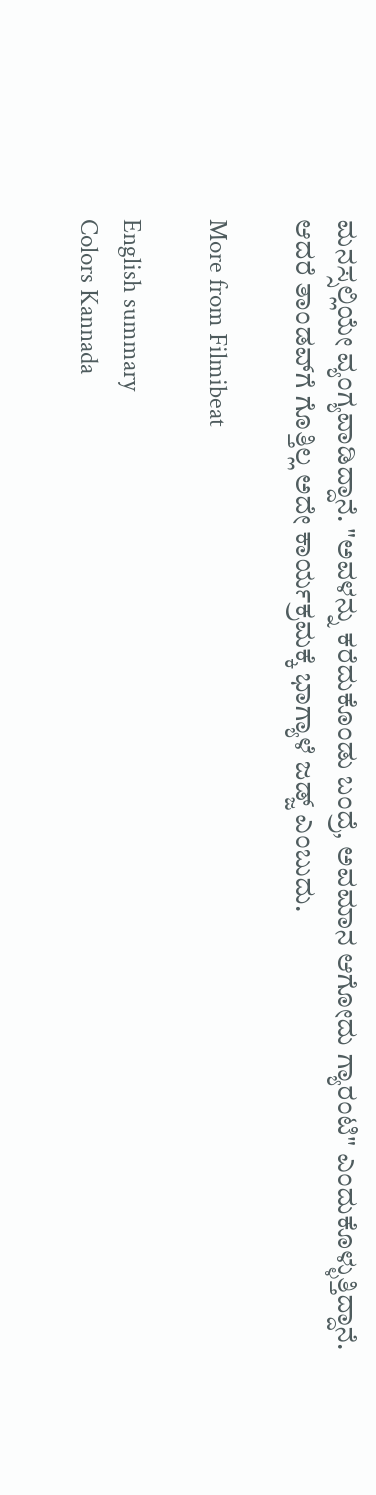ಮನಸ್ಸಲ್ಲಿಯೇ ವ್ಯಂಗ್ಯವಾಡಿದ್ದಾನೆ. "ಅವಳನ್ನು ಕರೆದುಕೊಂಡು ಬಂದ್ರೆ, ಅವಮಾನ ಆಗೋದು ಗ್ಯಾರಂಟಿ" ಎಂದುಕೊಳ್ಳುತ್ತಿದ್ದಾನೆ. ಆದರೆ ತಾಂಡವ್‌ಗೆ ಗೊತ್ತಿಲ್ಲ ಅದೇ ಕಾರ್ಯಕ್ರಮಕ್ಕೆ ಭಾಗ್ಯಾಳೆ ಜಡ್ಜ್ ಎಂಬುದು.

More from Filmibeat

English summary
Colors Kannada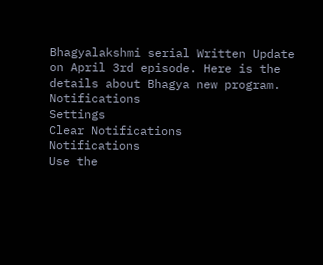Bhagyalakshmi serial Written Update on April 3rd episode. Here is the details about Bhagya new program.
Notifications
Settings
Clear Notifications
Notifications
Use the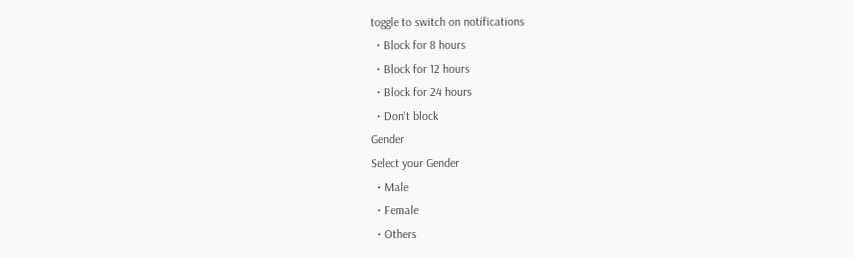toggle to switch on notifications
  • Block for 8 hours
  • Block for 12 hours
  • Block for 24 hours
  • Don't block
Gender
Select your Gender
  • Male
  • Female
  • Others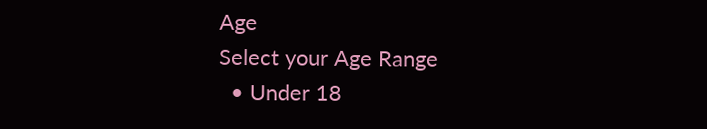Age
Select your Age Range
  • Under 18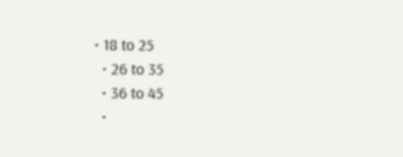• 18 to 25
  • 26 to 35
  • 36 to 45
  •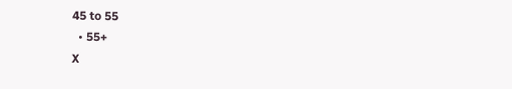45 to 55
  • 55+
X